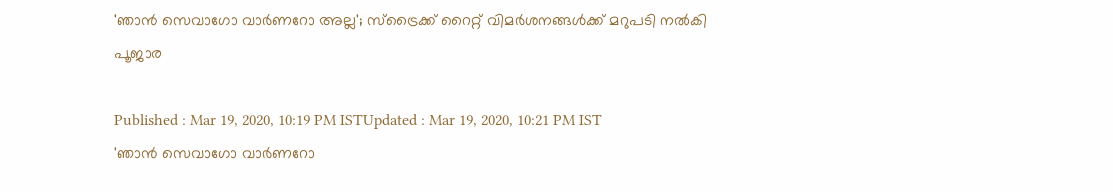'ഞാന്‍ സെവാഗോ വാര്‍ണറോ അല്ല'; സ്ട്രൈക്ക് റൈറ്റ് വിമര്‍ശനങ്ങള്‍ക്ക് മറുപടി നല്‍കി പൂജാര

Published : Mar 19, 2020, 10:19 PM ISTUpdated : Mar 19, 2020, 10:21 PM IST
'ഞാന്‍ സെവാഗോ വാര്‍ണറോ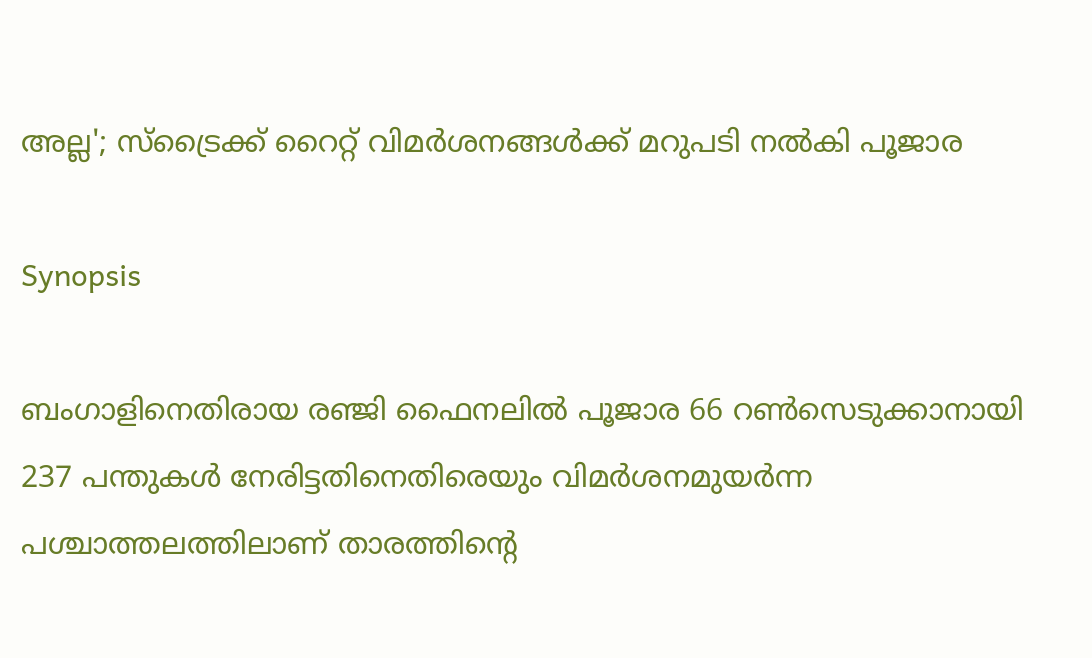അല്ല'; സ്ട്രൈക്ക് റൈറ്റ് വിമര്‍ശനങ്ങള്‍ക്ക് മറുപടി നല്‍കി പൂജാര

Synopsis

ബംഗാളിനെതിരായ രഞ്ജി ഫൈനലില്‍ പൂജാര 66 റണ്‍സെടുക്കാനായി 237 പന്തുകള്‍ നേരിട്ടതിനെതിരെയും വിമര്‍ശനമുയര്‍ന്ന പശ്ചാത്തലത്തിലാണ് താരത്തിന്റെ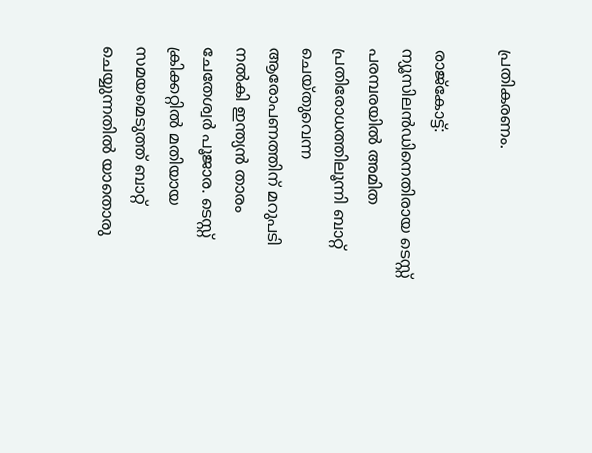പ്രതികരണം.

രാജ്കോട്ട്: ന്യൂസിലന്‍ഡിനെതിരായ ടെസ്റ്റ് പരമ്പരയില്‍ അമിത പ്രതിരോധത്തിലൂന്നി ബാറ്റ് ചെയ്തുവെന്ന ആരോപണത്തിന് മറുപടി നല്‍കി ഇന്ത്യന്‍ താരം ചേതേശ്വര്‍ പൂജാര. ടെസ്റ്റ് ക്രിക്കറ്റില്‍ മതിയായ സമയമെടുത്ത് ബാറ്റ് ചെയ്യുന്നതില്‍ യാതൊരു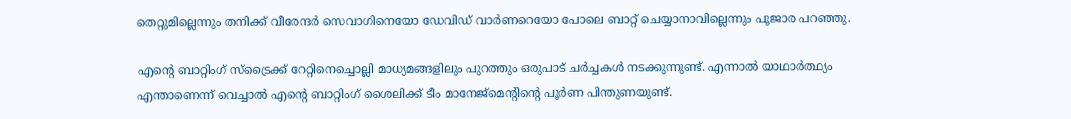തെറ്റുമില്ലെന്നും തനിക്ക് വീരേന്ദര്‍ സെവാഗിനെയോ ഡേവിഡ് വാര്‍ണറെയോ പോലെ ബാറ്റ് ചെയ്യാനാവില്ലെന്നും പൂജാര പറഞ്ഞു.

എന്റെ ബാറ്റിംഗ് സ്ട്രൈക്ക് റേറ്റിനെച്ചൊല്ലി മാധ്യമങ്ങളിലും പുറത്തും ഒരുപാട് ചര്‍ച്ചകള്‍ നടക്കുന്നുണ്ട്. എന്നാല്‍ യാഥാര്‍ത്ഥ്യം എന്താണെന്ന് വെച്ചാല്‍ എന്റെ ബാറ്റിംഗ് ശൈലിക്ക് ടീം മാനേജ്മെന്റിന്റെ പൂര്‍ണ പിന്തുണയുണ്ട്.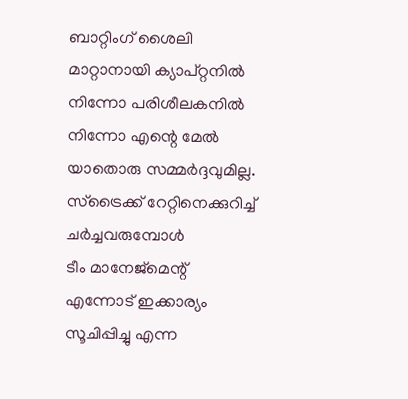ബാറ്റിംഗ് ശൈലി മാറ്റാനായി ക്യാപ്റ്റനില്‍ നിന്നോ പരിശീലകനില്‍ നിന്നോ എന്റെ മേല്‍ യാതൊരു സമ്മര്‍ദ്ദവുമില്ല. സ്ട്രൈക്ക് റേറ്റിനെക്കുറിച്ച് ചര്‍ച്ചവരുമ്പോള്‍
ടീം മാനേജ്മെന്റ് എന്നോട് ഇക്കാര്യം സൂചിപ്പിച്ചു എന്ന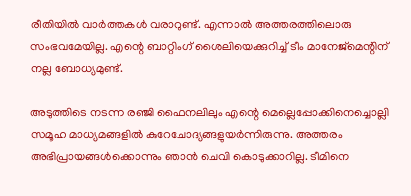രീതിയില്‍ വാര്‍ത്തകള്‍ വരാറുണ്ട്. എന്നാല്‍ അത്തരത്തിലൊരു സംഭവമേയില്ല. എന്റെ ബാറ്റിംഗ് ശൈലിയെക്കുറിച്ച് ടീം മാനേജ്മെന്റിന് നല്ല ബോധ്യമുണ്ട്.

അടുത്തിടെ നടന്ന രഞ്ജി ഫൈനലിലും എന്റെ മെല്ലെപ്പോക്കിനെച്ചൊല്ലി സമൂഹ മാധ്യമങ്ങളില്‍ കുറേചോദ്യങ്ങളുയര്‍ന്നിരുന്നു. അത്തരം അഭിപ്രായങ്ങള്‍ക്കൊന്നും ഞാന്‍ ചെവി കൊടുക്കാറില്ല. ടീമിനെ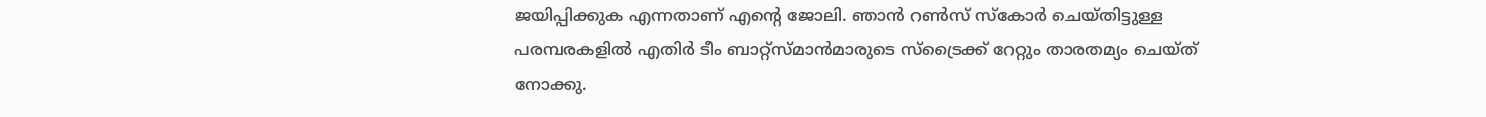ജയിപ്പിക്കുക എന്നതാണ് എന്റെ ജോലി. ഞാന്‍ റണ്‍സ് സ്കോര്‍ ചെയ്തിട്ടുള്ള പരമ്പരകളില്‍ എതിര്‍ ടീം ബാറ്റ്സ്മാന്‍മാരുടെ സ്ട്രൈക്ക് റേറ്റും താരതമ്യം ചെയ്ത് നോക്കു.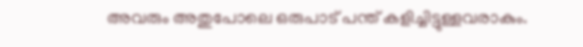അവരും അതുപോലെ ഒരുപാട് പന്ത് കളിച്ചിട്ടുള്ളവരാകും.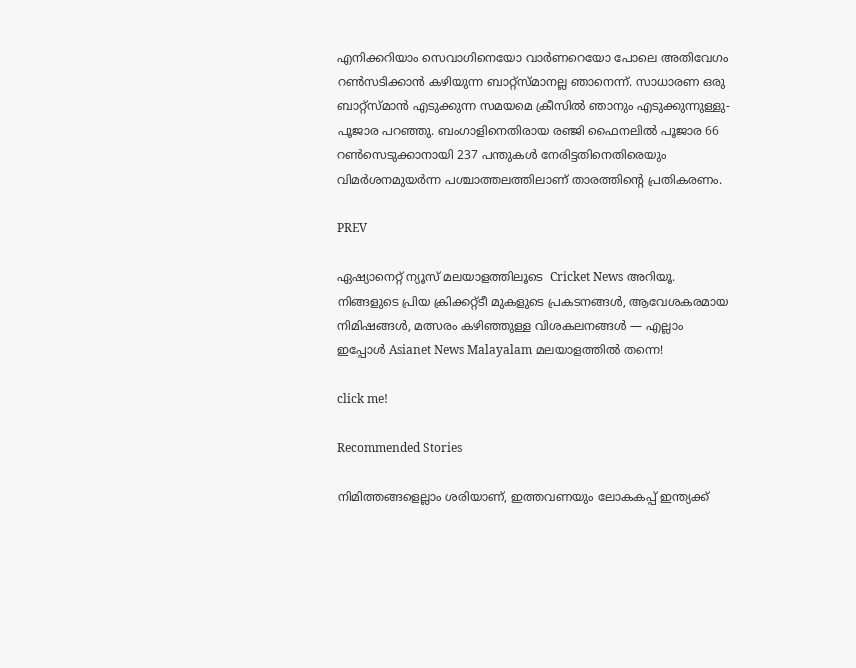എനിക്കറിയാം സെവാഗിനെയോ വാര്‍ണറെയോ പോലെ അതിവേഗം റണ്‍സടിക്കാന്‍ കഴിയുന്ന ബാറ്റ്സ്മാനല്ല ഞാനെന്ന്. സാധാരണ ഒരു ബാറ്റ്സ്മാന്‍ എടുക്കുന്ന സമയമെ ക്രീസില്‍ ഞാനും എടുക്കുന്നുള്ളു-പൂജാര പറഞ്ഞു. ബംഗാളിനെതിരായ രഞ്ജി ഫൈനലില്‍ പൂജാര 66 റണ്‍സെടുക്കാനായി 237 പന്തുകള്‍ നേരിട്ടതിനെതിരെയും വിമര്‍ശനമുയര്‍ന്ന പശ്ചാത്തലത്തിലാണ് താരത്തിന്റെ പ്രതികരണം.

PREV

ഏഷ്യാനെറ്റ് ന്യൂസ് മലയാളത്തിലൂടെ  Cricket News അറിയൂ.  നിങ്ങളുടെ പ്രിയ ക്രിക്കറ്റ്ടീ മുകളുടെ പ്രകടനങ്ങൾ, ആവേശകരമായ നിമിഷങ്ങൾ, മത്സരം കഴിഞ്ഞുള്ള വിശകലനങ്ങൾ — എല്ലാം ഇപ്പോൾ Asianet News Malayalam മലയാളത്തിൽ തന്നെ!

click me!

Recommended Stories

നിമിത്തങ്ങളെല്ലാം ശരിയാണ്, ഇത്തവണയും ലോകകപ്പ് ഇന്ത്യക്ക്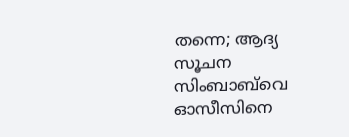തന്നെ; ആദ്യ സൂചന സിംബാബ്‌വെ ഓസീസിനെ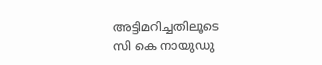അട്ടിമറിച്ചതിലൂടെ
സി കെ നായുഡു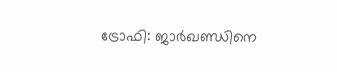ട്രോഫി: ജാര്‍ഖണ്ഡിനെ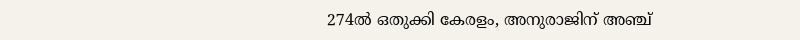274ല്‍ ഒതുക്കി കേരളം, അനുരാജിന് അഞ്ച്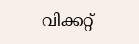വിക്കറ്റ്